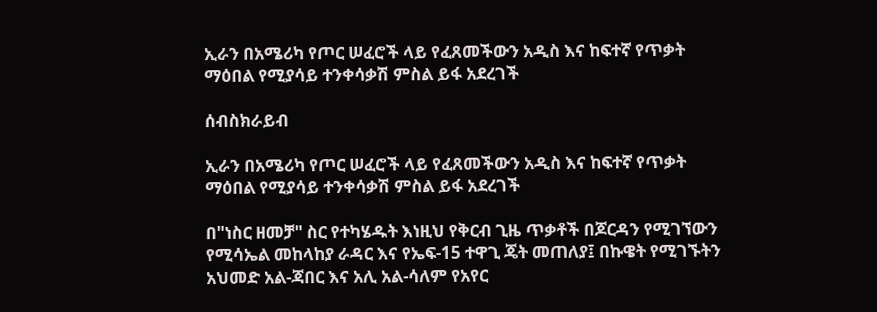ኢራን በአሜሪካ የጦር ሠፈሮች ላይ የፈጸመችውን አዲስ እና ከፍተኛ የጥቃት ማዕበል የሚያሳይ ተንቀሳቃሽ ምስል ይፋ አደረገች

ሰብስክራይብ

ኢራን በአሜሪካ የጦር ሠፈሮች ላይ የፈጸመችውን አዲስ እና ከፍተኛ የጥቃት ማዕበል የሚያሳይ ተንቀሳቃሽ ምስል ይፋ አደረገች

በ"ነስር ዘመቻ" ስር የተካሄዱት እነዚህ የቅርብ ጊዜ ጥቃቶች በጆርዳን የሚገኘውን የሚሳኤል መከላከያ ራዳር እና የኤፍ-15 ተዋጊ ጄት መጠለያ፤ በኩዌት የሚገኙትን አህመድ አል-ጃበር እና አሊ አል-ሳለም የአየር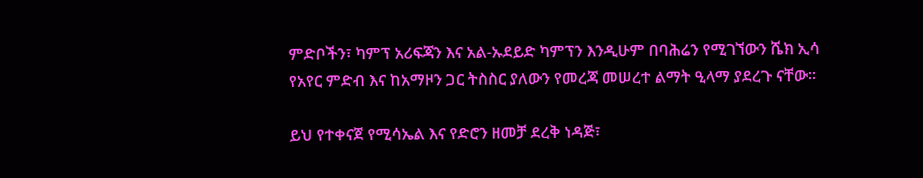ምድቦችን፣ ካምፕ አሪፍጃን እና አል-ኡደይድ ካምፕን እንዲሁም በባሕሬን የሚገኘውን ሼክ ኢሳ የአየር ምድብ እና ከአማዞን ጋር ትስስር ያለውን የመረጃ መሠረተ ልማት ዒላማ ያደረጉ ናቸው።

ይህ የተቀናጀ የሚሳኤል እና የድሮን ዘመቻ ደረቅ ነዳጅ፣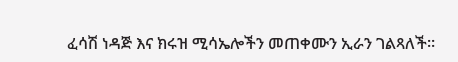ፈሳሽ ነዳጅ እና ክሩዝ ሚሳኤሎችን መጠቀሙን ኢራን ገልጻለች።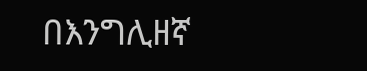በእንግሊዘኛ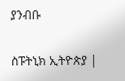ያንብቡ

ስፑትኒክ ኢትዮጵያ |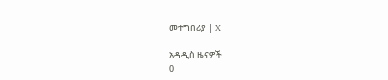መተግበሪያ | X

አዳዲስ ዜናዎች
0